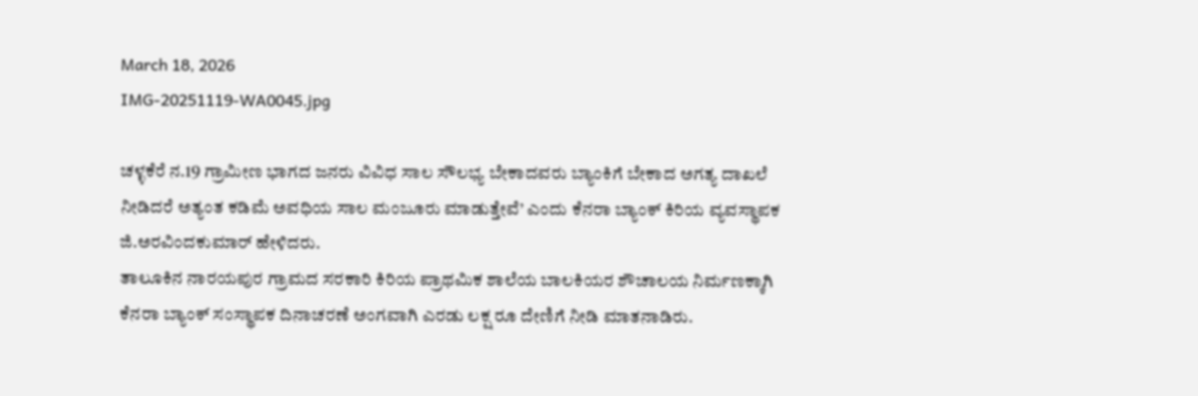March 18, 2026
IMG-20251119-WA0045.jpg

ಚಳ್ಳಕೆರೆ ನ.19 ಗ್ರಾಮೀಣ ಭಾಗದ ಜನರು ವಿವಿಧ ಸಾಲ ಸೌಲಭ್ಯ ಬೇಕಾದವರು ಬ್ಯಾಂಕಿಗೆ ಬೇಕಾದ ಅಗತ್ಯ ದಾಖಲೆ ನೀಡಿದರೆ ಅತ್ಯಂತ ಕಡಿಮೆ ಅವಧಿಯ ಸಾಲ ಮಂಜೂರು ಮಾಡುತ್ತೇವೆ’ ಎಂದು ಕೆನರಾ ಬ್ಯಾಂಕ್ ಕಿರಿಯ ವ್ಯವಸ್ಥಾಪಕ ಜಿ.ಅರವಿಂದಕುಮಾರ್ ಹೇಳಿದರು.
ತಾಲೂಕಿನ ನಾರಯಪುರ ಗ್ರಾಮದ ಸರಕಾರಿ ಕಿರಿಯ ಪ್ರಾಥಮಿಕ ಶಾಲೆಯ ಬಾಲಕಿಯರ ಶೌಚಾಲಯ ನಿರ್ಮಣಕ್ಕಾಗಿ ಕೆನರಾ ಬ್ಯಾಂಕ್ ಸಂಸ್ಥಾಪಕ ದಿನಾಚರಣೆ ಅಂಗವಾಗಿ ಎರಡು ಲಕ್ಷ ರೂ ದೇಣಿಗೆ ನೀಡಿ ಮಾತನಾಡಿರು.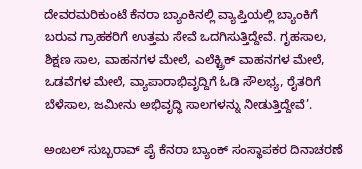ದೇವರಮರಿಕುಂಟೆ ಕೆನರಾ ಬ್ಯಾಂಕಿನಲ್ಲಿ ವ್ಯಾಪ್ತಿಯಲ್ಲಿ ಬ್ಯಾಂಕಿಗೆ ಬರುವ ಗ್ರಾಹಕರಿಗೆ ಉತ್ತಮ ಸೇವೆ ಒದಗಿಸುತ್ತಿದ್ದೇವೆ. ಗೃಹಸಾಲ, ಶಿಕ್ಷಣ ಸಾಲ, ವಾಹನಗಳ ಮೇಲೆ, ಎಲೆಕ್ಟ್ರಿಕ್ ವಾಹನಗಳ ಮೇಲೆ, ಒಡವೆಗಳ ಮೇಲೆ, ವ್ಯಾಪಾರಾಭಿವೃದ್ದಿಗೆ ಓಡಿ ಸೌಲಭ್ಯ, ರೈತರಿಗೆ ಬೆಳೆಸಾಲ, ಜಮೀನು ಅಭಿವೃದ್ಧಿ ಸಾಲಗಳನ್ನು ನೀಡುತ್ತಿದ್ದೇವೆ’.

ಅಂಬಲ್ ಸುಬ್ಬರಾವ್ ಪೈ ಕೆನರಾ ಬ್ಯಾಂಕ್ ಸಂಸ್ಥಾಪಕರ ದಿನಾಚರಣೆ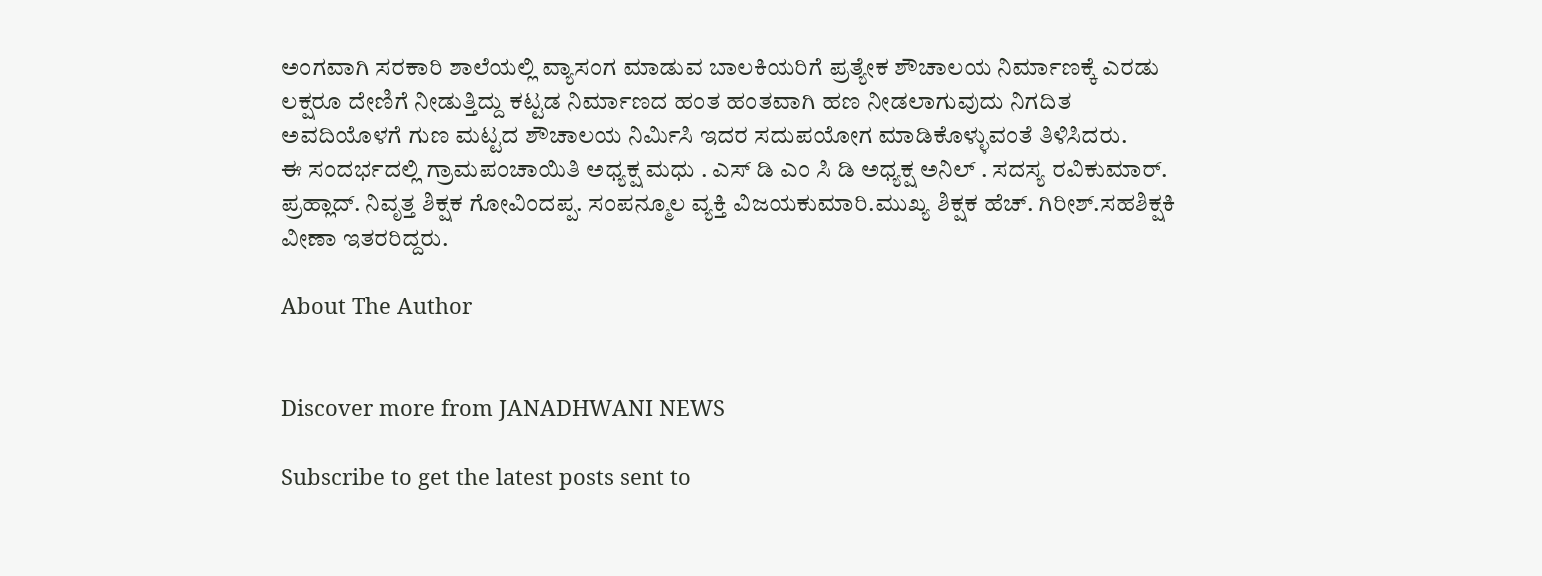ಅಂಗವಾಗಿ ಸರಕಾರಿ ಶಾಲೆಯಲ್ಲಿ ವ್ಯಾಸಂಗ ಮಾಡುವ ಬಾಲಕಿಯರಿಗೆ ಪ್ರತ್ಯೇಕ ಶೌಚಾಲಯ ನಿರ್ಮಾಣಕ್ಕೆ ಎರಡು ಲಕ್ಷರೂ ದೇಣಿಗೆ ನೀಡುತ್ತಿದ್ದು ಕಟ್ಟಡ ನಿರ್ಮಾಣದ ಹಂತ ಹಂತವಾಗಿ ಹಣ ನೀಡಲಾಗುವುದು ನಿಗದಿತ ಅವದಿಯೊಳಗೆ ಗುಣ ಮಟ್ಟದ ಶೌಚಾಲಯ ನಿರ್ಮಿಸಿ ಇದರ ಸದುಪಯೋಗ ಮಾಡಿಕೊಳ್ಳುವಂತೆ ತಿಳಿಸಿದರು.
ಈ ಸಂದರ್ಭದಲ್ಲಿ ಗ್ರಾಮಪಂಚಾಯಿತಿ ಅಧ್ಯಕ್ಷ ಮಧು . ಎಸ್ ಡಿ ಎಂ ಸಿ ಡಿ ಅಧ್ಯಕ್ಷ ಅನಿಲ್ . ಸದಸ್ಯ ರವಿಕುಮಾರ್. ಪ್ರಹ್ಲಾದ್. ನಿವೃತ್ತ ಶಿಕ್ಷಕ ಗೋವಿಂದಪ್ಪ. ಸಂಪನ್ಮೂಲ ವ್ಯಕ್ತಿ ವಿಜಯಕುಮಾರಿ.ಮುಖ್ಯ ಶಿಕ್ಷಕ ಹೆಚ್. ಗಿರೀಶ್.ಸಹಶಿಕ್ಷಕಿ ವೀಣಾ ಇತರರಿದ್ದರು.

About The Author


Discover more from JANADHWANI NEWS

Subscribe to get the latest posts sent to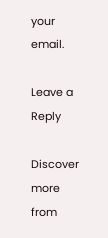your email.

Leave a Reply

Discover more from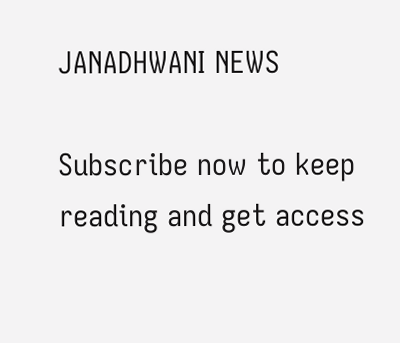JANADHWANI NEWS

Subscribe now to keep reading and get access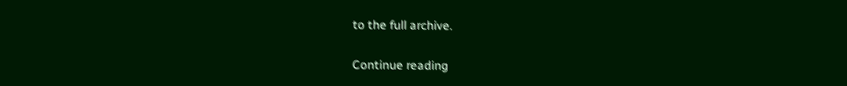to the full archive.

Continue reading